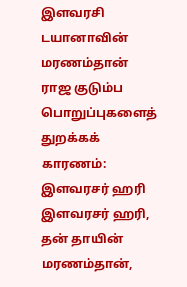இளவரசி டயானாவின் மரணம்தான் ராஜ குடும்ப பொறுப்புகளைத் துறக்கக் காரணம்: இளவரசர் ஹரி
இளவரசர் ஹரி, தன் தாயின் மரணம்தான்,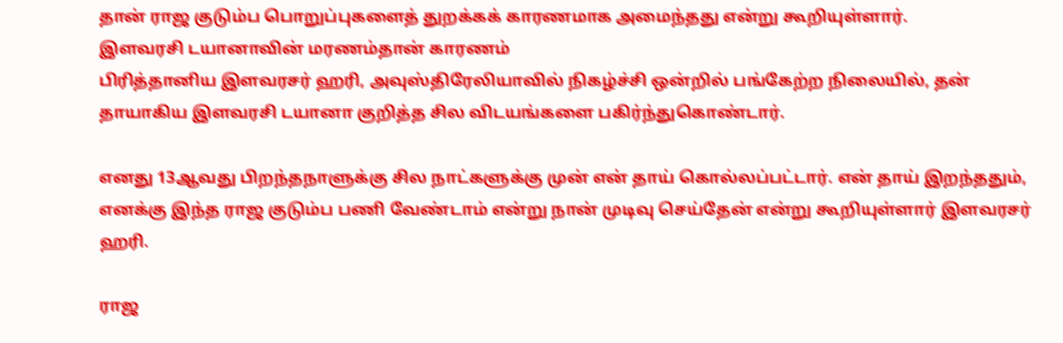தான் ராஜ குடும்ப பொறுப்புகளைத் துறக்கக் காரணமாக அமைந்தது என்று கூறியுள்ளார்.
இளவரசி டயானாவின் மரணம்தான் காரணம்
பிரித்தானிய இளவரசர் ஹரி, அவுஸ்திரேலியாவில் நிகழ்ச்சி ஒன்றில் பங்கேற்ற நிலையில், தன் தாயாகிய இளவரசி டயானா குறித்த சில விடயங்களை பகிர்ந்துகொண்டார்.

எனது 13ஆவது பிறந்தநாளுக்கு சில நாட்களுக்கு முன் என் தாய் கொல்லப்பட்டார். என் தாய் இறந்ததும், எனக்கு இந்த ராஜ குடும்ப பணி வேண்டாம் என்று நான் முடிவு செய்தேன் என்று கூறியுள்ளார் இளவரசர் ஹரி.

ராஜ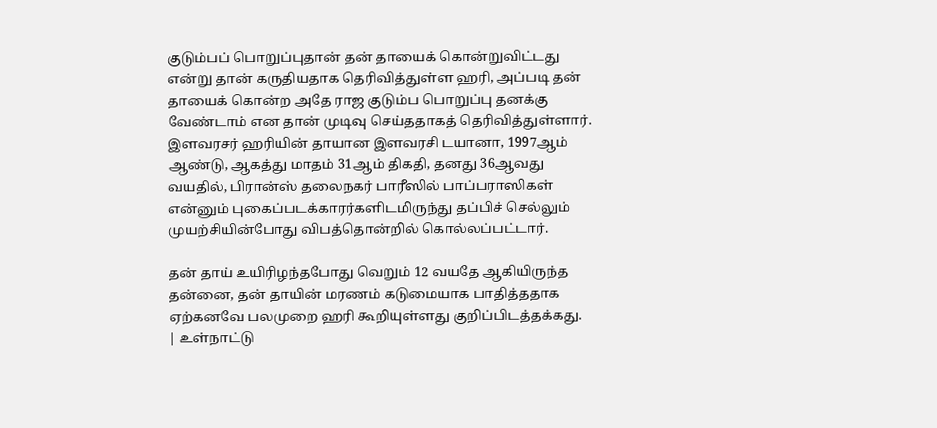குடும்பப் பொறுப்புதான் தன் தாயைக் கொன்றுவிட்டது என்று தான் கருதியதாக தெரிவித்துள்ள ஹரி, அப்படி தன் தாயைக் கொன்ற அதே ராஜ குடும்ப பொறுப்பு தனக்கு வேண்டாம் என தான் முடிவு செய்ததாகத் தெரிவித்துள்ளார்.
இளவரசர் ஹரியின் தாயான இளவரசி டயானா, 1997ஆம் ஆண்டு, ஆகத்து மாதம் 31ஆம் திகதி, தனது 36ஆவது வயதில், பிரான்ஸ் தலைநகர் பாரீஸில் பாப்பராஸிகள் என்னும் புகைப்படக்காரர்களிடமிருந்து தப்பிச் செல்லும் முயற்சியின்போது விபத்தொன்றில் கொல்லப்பட்டார்.

தன் தாய் உயிரிழந்தபோது வெறும் 12 வயதே ஆகியிருந்த தன்னை, தன் தாயின் மரணம் கடுமையாக பாதித்ததாக ஏற்கனவே பலமுறை ஹரி கூறியுள்ளது குறிப்பிடத்தக்கது.
| உள்நாட்டு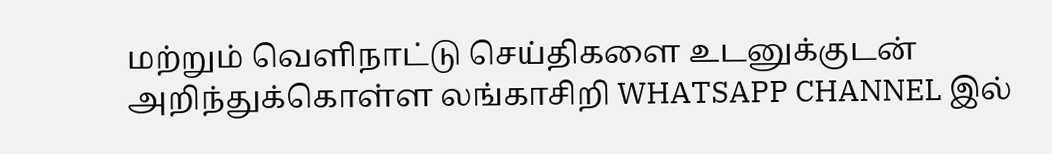மற்றும் வெளிநாட்டு செய்திகளை உடனுக்குடன் அறிந்துக்கொள்ள லங்காசிறி WHATSAPP CHANNEL இல்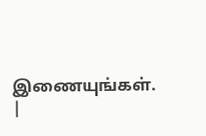இணையுங்கள். |